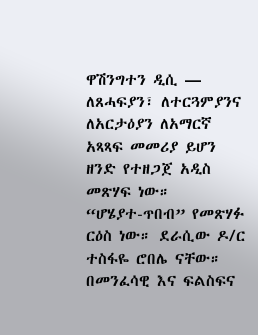ዋሽንግተን ዲሲ —
ለጸሓፍያን፣ ለተርጓምያንና ለአርታዕያን ለአማርኛ አጻጻፍ መመሪያ ይሆን ዘንድ የተዘጋጀ አዲስ መጽሃፍ ነው።
“ሆሄያተ-ጥበብ” የመጽሃፉ ርዕስ ነው። ደራሲው ዶ/ር ተስፋዬ ሮበሌ ናቸው። በመንፈሳዊ እና ፍልስፍና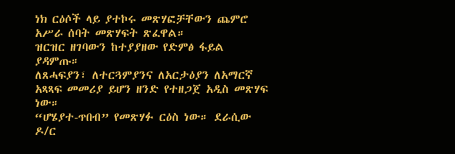ነክ ርዕሶች ላይ ያተኮሩ መጽሃፎቻቸውን ጨምሮ አሥራ ሰባት መጽሃፍት ጽፈዋል።
ዝርዝር ዘገባውን ከተያያዘው የድምፅ ፋይል ያዳምጡ።
ለጸሓፍያን፣ ለተርጓምያንና ለአርታዕያን ለአማርኛ አጻጻፍ መመሪያ ይሆን ዘንድ የተዘጋጀ አዲስ መጽሃፍ ነው።
“ሆሄያተ-ጥበብ” የመጽሃፉ ርዕስ ነው። ደራሲው ዶ/ር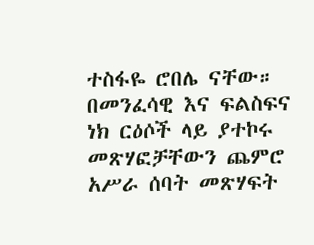ተስፋዬ ሮበሌ ናቸው። በመንፈሳዊ እና ፍልስፍና ነክ ርዕሶች ላይ ያተኮሩ መጽሃፎቻቸውን ጨምሮ አሥራ ሰባት መጽሃፍት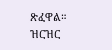ጽፈዋል።
ዝርዝር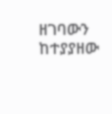ዘገባውን ከተያያዘው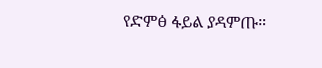የድምፅ ፋይል ያዳምጡ።